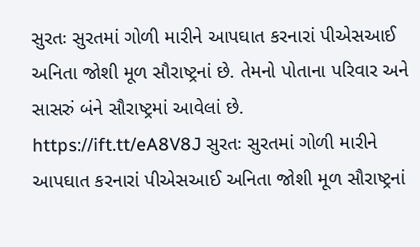સુરતઃ સુરતમાં ગોળી મારીને આપઘાત કરનારાં પીએસઆઈ અનિતા જોશી મૂળ સૌરાષ્ટ્રનાં છે. તેમનો પોતાના પરિવાર અને સાસરું બંને સૌરાષ્ટ્રમાં આવેલાં છે. https://ift.tt/eA8V8J સુરતઃ સુરતમાં ગોળી મારીને આપઘાત કરનારાં પીએસઆઈ અનિતા જોશી મૂળ સૌરાષ્ટ્રનાં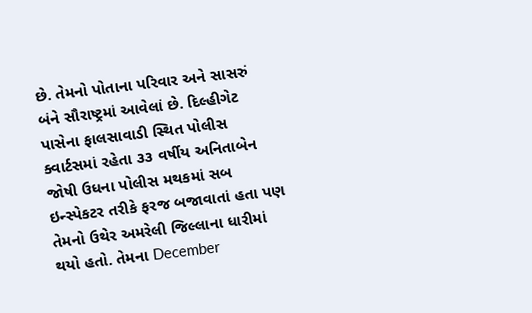છે. તેમનો પોતાના પરિવાર અને સાસરું બંને સૌરાષ્ટ્રમાં આવેલાં છે. દિલ્હીગેટ પાસેના ફાલસાવાડી સ્થિત પોલીસ ક્વાર્ટસમાં રહેતા ૩૩ વર્ષીય અનિતાબેન જોષી ઉધના પોલીસ મથકમાં સબ ઇન્સ્પેકટર તરીકે ફરજ બજાવાતાં હતા પણ તેમનો ઉથેર અમરેલી જિલ્લાના ધારીમાં થયો હતો. તેમના December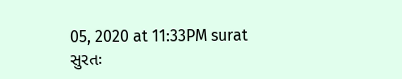05, 2020 at 11:33PM surat
સુરતઃ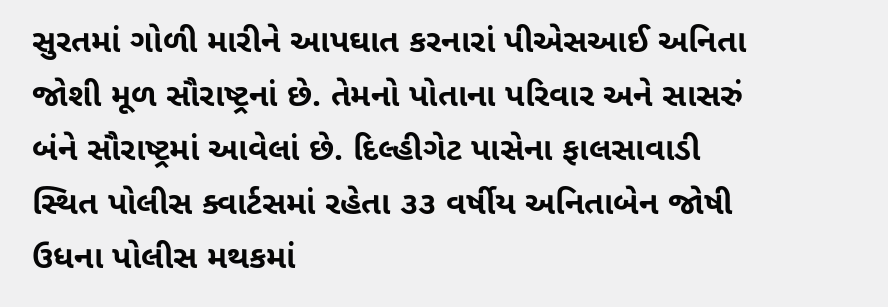સુરતમાં ગોળી મારીને આપઘાત કરનારાં પીએસઆઈ અનિતા જોશી મૂળ સૌરાષ્ટ્રનાં છે. તેમનો પોતાના પરિવાર અને સાસરું બંને સૌરાષ્ટ્રમાં આવેલાં છે. દિલ્હીગેટ પાસેના ફાલસાવાડી સ્થિત પોલીસ ક્વાર્ટસમાં રહેતા ૩૩ વર્ષીય અનિતાબેન જોષી ઉધના પોલીસ મથકમાં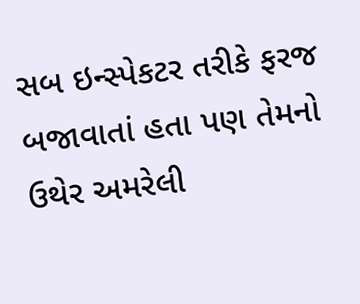સબ ઇન્સ્પેકટર તરીકે ફરજ બજાવાતાં હતા પણ તેમનો ઉથેર અમરેલી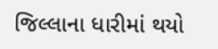જિલ્લાના ધારીમાં થયો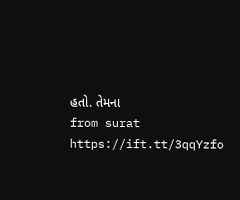હતો. તેમના
from surat https://ift.tt/3qqYzfo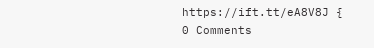https://ift.tt/eA8V8J {
0 Comments